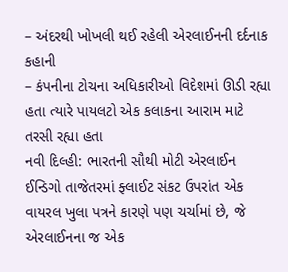– અંદરથી ખોખલી થઈ રહેલી એરલાઈનની દર્દનાક કહાની
– કંપનીના ટોચના અધિકારીઓ વિદેશમાં ઊડી રહ્યા હતા ત્યારે પાયલટો એક કલાકના આરામ માટે તરસી રહ્યા હતા
નવી દિલ્હી: ભારતની સૌથી મોટી એરલાઈન ઈન્ડિગો તાજેતરમાં ફ્લાઈટ સંકટ ઉપરાંત એક વાયરલ ખુલા પત્રને કારણે પણ ચર્ચામાં છે, જે એરલાઈનના જ એક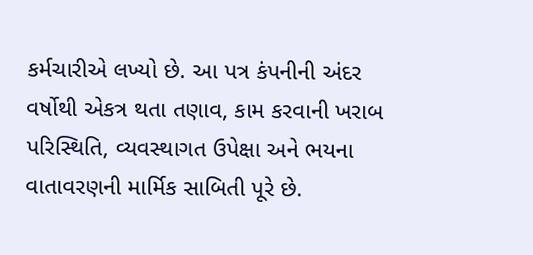કર્મચારીએ લખ્યો છે. આ પત્ર કંપનીની અંદર વર્ષોથી એકત્ર થતા તણાવ, કામ કરવાની ખરાબ પરિસ્થિતિ, વ્યવસ્થાગત ઉપેક્ષા અને ભયના વાતાવરણની માર્મિક સાબિતી પૂરે છે.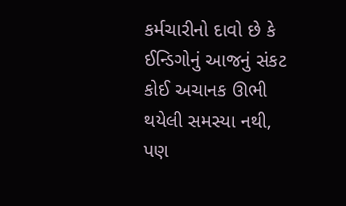કર્મચારીનો દાવો છે કે ઈન્ડિગોનું આજનું સંકટ કોઈ અચાનક ઊભી થયેલી સમસ્યા નથી, પણ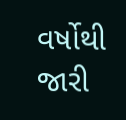વર્ષોથી જારી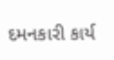દમનકારી કાર્ય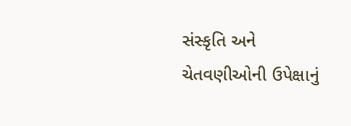સંસ્કૃતિ અને ચેતવણીઓની ઉપેક્ષાનું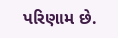પરિણામ છે.